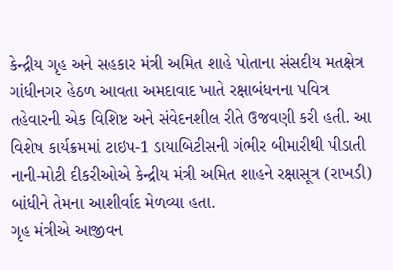કેન્દ્રીય ગૃહ અને સહકાર મંત્રી અમિત શાહે પોતાના સંસદીય મતક્ષેત્ર ગાંધીનગર હેઠળ આવતા અમદાવાદ ખાતે રક્ષાબંધનના પવિત્ર તહેવારની એક વિશિષ્ટ અને સંવેદનશીલ રીતે ઉજવણી કરી હતી. આ વિશેષ કાર્યક્રમમાં ટાઇપ-1 ડાયાબિટીસની ગંભીર બીમારીથી પીડાતી નાની-મોટી દીકરીઓએ કેન્દ્રીય મંત્રી અમિત શાહને રક્ષાસૂત્ર (રાખડી) બાંધીને તેમના આશીર્વાદ મેળવ્યા હતા.
ગૃહ મંત્રીએ આજીવન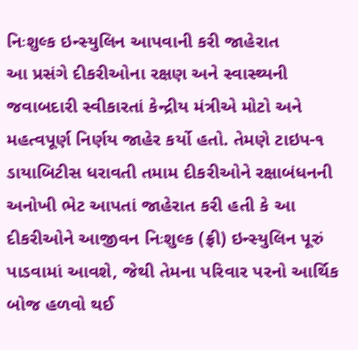નિઃશુલ્ક ઇન્સ્યુલિન આપવાની કરી જાહેરાત
આ પ્રસંગે દીકરીઓના રક્ષણ અને સ્વાસ્થ્યની જવાબદારી સ્વીકારતાં કેન્દ્રીય મંત્રીએ મોટો અને મહત્વપૂર્ણ નિર્ણય જાહેર કર્યો હતો. તેમણે ટાઇપ-૧ ડાયાબિટીસ ધરાવતી તમામ દીકરીઓને રક્ષાબંધનની અનોખી ભેટ આપતાં જાહેરાત કરી હતી કે આ દીકરીઓને આજીવન નિઃશુલ્ક (ફ્રી) ઇન્સ્યુલિન પૂરું પાડવામાં આવશે, જેથી તેમના પરિવાર પરનો આર્થિક બોજ હળવો થઈ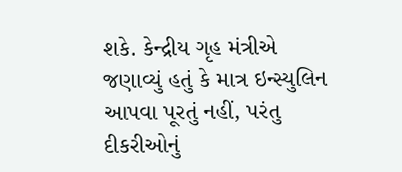શકે. કેન્દ્રીય ગૃહ મંત્રીએ જણાવ્યું હતું કે માત્ર ઇન્સ્યુલિન આપવા પૂરતું નહીં, પરંતુ દીકરીઓનું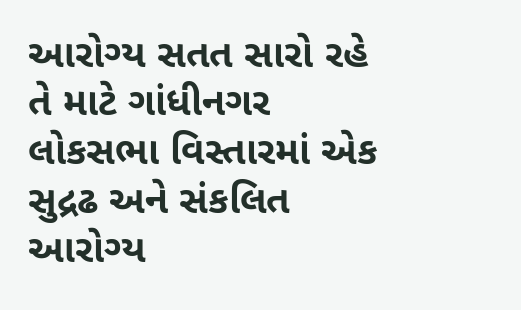આરોગ્ય સતત સારો રહે તે માટે ગાંધીનગર લોકસભા વિસ્તારમાં એક સુદ્રઢ અને સંકલિત આરોગ્ય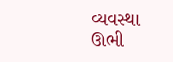વ્યવસ્થા ઊભી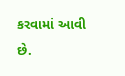કરવામાં આવી છે.